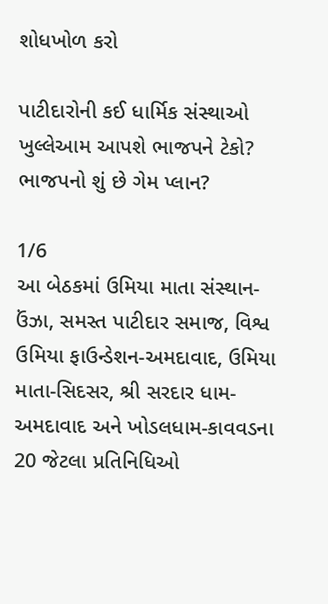શોધખોળ કરો

પાટીદારોની કઈ ધાર્મિક સંસ્થાઓ ખુલ્લેઆમ આપશે ભાજપને ટેકો? ભાજપનો શું છે ગેમ પ્લાન?

1/6
આ બેઠકમાં ઉમિયા માતા સંસ્થાન-ઉંઝા, સમસ્ત પાટીદાર સમાજ, વિશ્વ ઉમિયા ફાઉન્ડેશન-અમદાવાદ, ઉમિયા માતા-સિદસર, શ્રી સરદાર ધામ-અમદાવાદ અને ખોડલધામ-કાવવડના 20 જેટલા પ્રતિનિધિઓ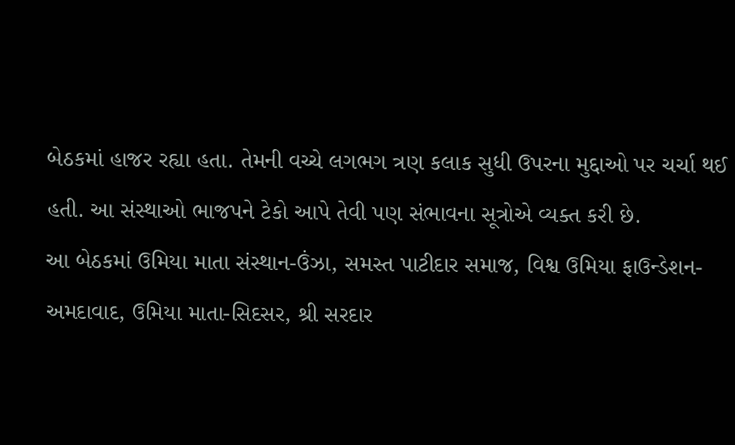બેઠકમાં હાજર રહ્યા હતા. તેમની વચ્ચે લગભગ ત્રણ કલાક સુધી ઉપરના મુદ્દાઓ પર ચર્ચા થઈ હતી. આ સંસ્થાઓ ભાજપને ટેકો આપે તેવી પણ સંભાવના સૂત્રોએ વ્યક્ત કરી છે.
આ બેઠકમાં ઉમિયા માતા સંસ્થાન-ઉંઝા, સમસ્ત પાટીદાર સમાજ, વિશ્વ ઉમિયા ફાઉન્ડેશન-અમદાવાદ, ઉમિયા માતા-સિદસર, શ્રી સરદાર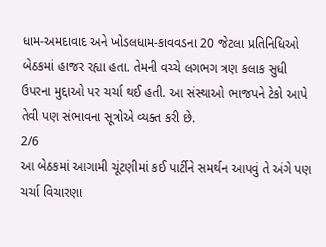ધામ-અમદાવાદ અને ખોડલધામ-કાવવડના 20 જેટલા પ્રતિનિધિઓ બેઠકમાં હાજર રહ્યા હતા. તેમની વચ્ચે લગભગ ત્રણ કલાક સુધી ઉપરના મુદ્દાઓ પર ચર્ચા થઈ હતી. આ સંસ્થાઓ ભાજપને ટેકો આપે તેવી પણ સંભાવના સૂત્રોએ વ્યક્ત કરી છે.
2/6
આ બેઠકમાં આગામી ચૂંટણીમાં કઈ પાર્ટીને સમર્થન આપવું તે અંગે પણ ચર્ચા વિચારણા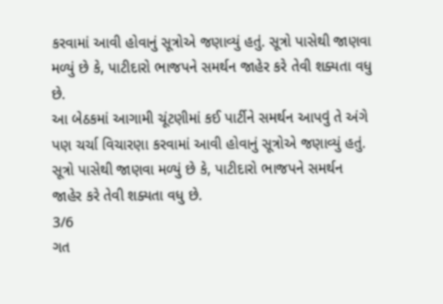કરવામાં આવી હોવાનું સૂત્રોએ જણાવ્યું હતું. સૂત્રો પાસેથી જાણવા મળ્યું છે કે, પાટીદારો ભાજપને સમર્થન જાહેર કરે તેવી શક્યતા વધુ છે.
આ બેઠકમાં આગામી ચૂંટણીમાં કઈ પાર્ટીને સમર્થન આપવું તે અંગે પણ ચર્ચા વિચારણા કરવામાં આવી હોવાનું સૂત્રોએ જણાવ્યું હતું. સૂત્રો પાસેથી જાણવા મળ્યું છે કે, પાટીદારો ભાજપને સમર્થન જાહેર કરે તેવી શક્યતા વધુ છે.
3/6
ગત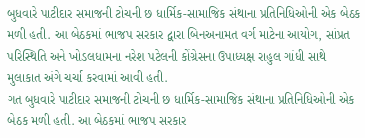બુધવારે પાટીદાર સમાજની ટોચની છ ધાર્મિક-સામાજિક સંથાના પ્રતિનિધિઓની એક બેઠક મળી હતી. આ બેઠકમાં ભાજપ સરકાર દ્વારા બિનઅનામત વર્ગ માટેના આયોગ, સાંપ્રત પરિસ્થિતિ અને ખોડલધામના નરેશ પટેલની કોંગ્રેસના ઉપાધ્યક્ષ રાહુલ ગાંધી સાથે મુલાકાત અંગે ચર્ચા કરવામાં આવી હતી.
ગત બુધવારે પાટીદાર સમાજની ટોચની છ ધાર્મિક-સામાજિક સંથાના પ્રતિનિધિઓની એક બેઠક મળી હતી. આ બેઠકમાં ભાજપ સરકાર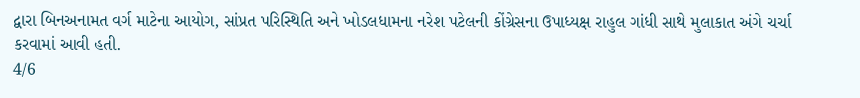દ્વારા બિનઅનામત વર્ગ માટેના આયોગ, સાંપ્રત પરિસ્થિતિ અને ખોડલધામના નરેશ પટેલની કોંગ્રેસના ઉપાધ્યક્ષ રાહુલ ગાંધી સાથે મુલાકાત અંગે ચર્ચા કરવામાં આવી હતી.
4/6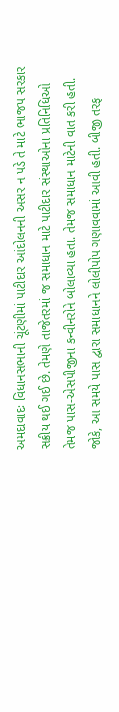અમદાવાદઃ વિધાનસભાની ચૂંટણીમાં પાટીદાર આંદોલનની અસર ન પડે તે માટે ભાજપ સરકાર સક્રીય થઈ ગઈ છે. તેમણે તાજેતરમાં જ સમાધાન માટે પાટીદાર સંસ્થાઓના પ્રતિનિધિઓ તેમજ પાસ-એસપીજીના કન્વીનરોને બોલાવ્યા હતા. તેમજ સમાધાન માટેની વાત કરી હતી. જોકે, આ સમયે પાસ દ્વારા સમાધાનને લોલીપોપ ગણાવવામાં આવી હતી. બીજી તરફ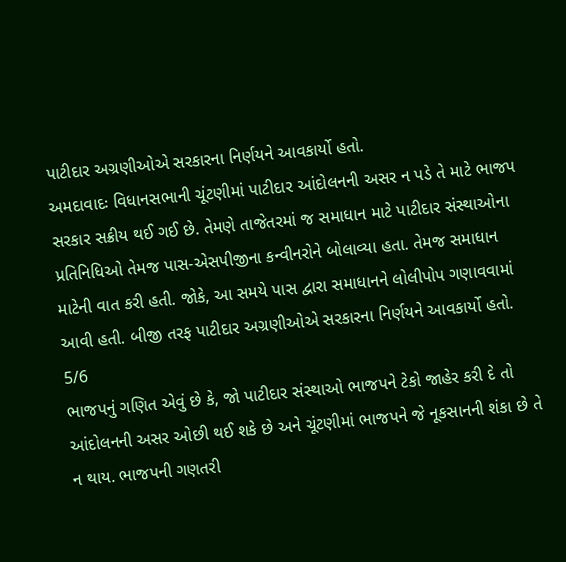પાટીદાર અગ્રણીઓએ સરકારના નિર્ણયને આવકાર્યો હતો.
અમદાવાદઃ વિધાનસભાની ચૂંટણીમાં પાટીદાર આંદોલનની અસર ન પડે તે માટે ભાજપ સરકાર સક્રીય થઈ ગઈ છે. તેમણે તાજેતરમાં જ સમાધાન માટે પાટીદાર સંસ્થાઓના પ્રતિનિધિઓ તેમજ પાસ-એસપીજીના કન્વીનરોને બોલાવ્યા હતા. તેમજ સમાધાન માટેની વાત કરી હતી. જોકે, આ સમયે પાસ દ્વારા સમાધાનને લોલીપોપ ગણાવવામાં આવી હતી. બીજી તરફ પાટીદાર અગ્રણીઓએ સરકારના નિર્ણયને આવકાર્યો હતો.
5/6
ભાજપનું ગણિત એવું છે કે, જો પાટીદાર સંસ્થાઓ ભાજપને ટેકો જાહેર કરી દે તો આંદોલનની અસર ઓછી થઈ શકે છે અને ચૂંટણીમાં ભાજપને જે નૂકસાનની શંકા છે તે ન થાય. ભાજપની ગણતરી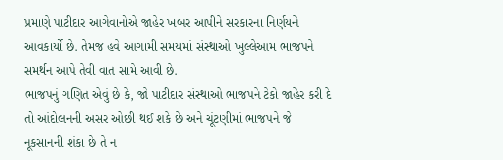પ્રમાણે પાટીદાર આગેવાનોએ જાહેર ખબર આપીને સરકારના નિર્ણયને આવકાર્યો છે. તેમજ હવે આગામી સમયમાં સંસ્થાઓ ખુલ્લેઆમ ભાજપને સમર્થન આપે તેવી વાત સામે આવી છે.
ભાજપનું ગણિત એવું છે કે, જો પાટીદાર સંસ્થાઓ ભાજપને ટેકો જાહેર કરી દે તો આંદોલનની અસર ઓછી થઈ શકે છે અને ચૂંટણીમાં ભાજપને જે નૂકસાનની શંકા છે તે ન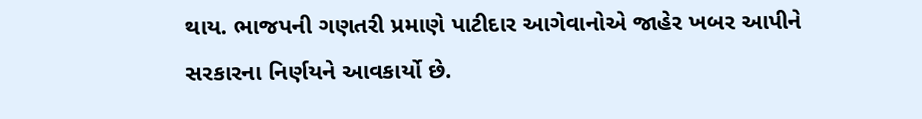થાય. ભાજપની ગણતરી પ્રમાણે પાટીદાર આગેવાનોએ જાહેર ખબર આપીને સરકારના નિર્ણયને આવકાર્યો છે.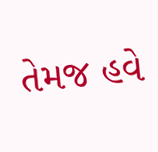તેમજ હવે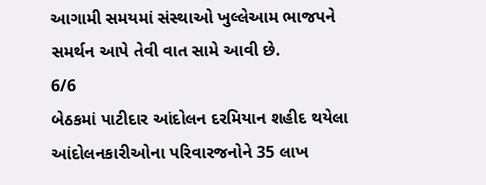આગામી સમયમાં સંસ્થાઓ ખુલ્લેઆમ ભાજપને સમર્થન આપે તેવી વાત સામે આવી છે.
6/6
બેઠકમાં પાટીદાર આંદોલન દરમિયાન શહીદ થયેલા આંદોલનકારીઓના પરિવારજનોને 35 લાખ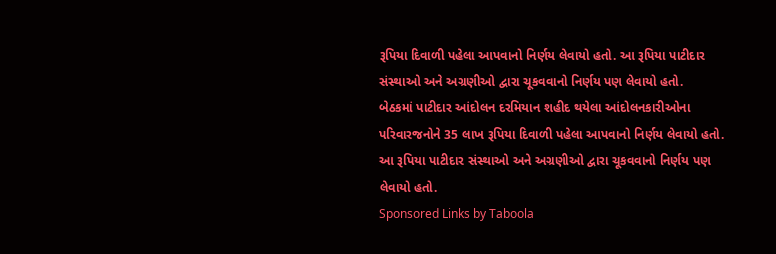રૂપિયા દિવાળી પહેલા આપવાનો નિર્ણય લેવાયો હતો. આ રૂપિયા પાટીદાર સંસ્થાઓ અને અગ્રણીઓ દ્વારા ચૂકવવાનો નિર્ણય પણ લેવાયો હતો.
બેઠકમાં પાટીદાર આંદોલન દરમિયાન શહીદ થયેલા આંદોલનકારીઓના પરિવારજનોને 35 લાખ રૂપિયા દિવાળી પહેલા આપવાનો નિર્ણય લેવાયો હતો. આ રૂપિયા પાટીદાર સંસ્થાઓ અને અગ્રણીઓ દ્વારા ચૂકવવાનો નિર્ણય પણ લેવાયો હતો.
Sponsored Links by Taboola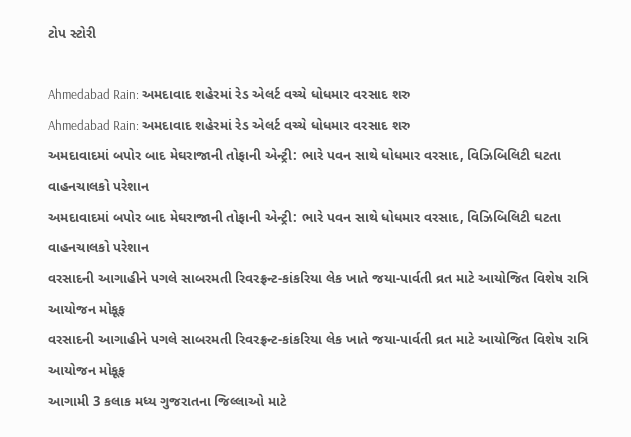ટોપ સ્ટોરી

Ahmedabad Rain: અમદાવાદ શહેરમાં રેડ એલર્ટ વચ્ચે ધોધમાર વરસાદ શરુ
Ahmedabad Rain: અમદાવાદ શહેરમાં રેડ એલર્ટ વચ્ચે ધોધમાર વરસાદ શરુ
અમદાવાદમાં બપોર બાદ મેઘરાજાની તોફાની એન્ટ્રી: ભારે પવન સાથે ધોધમાર વરસાદ, વિઝિબિલિટી ઘટતા વાહનચાલકો પરેશાન
અમદાવાદમાં બપોર બાદ મેઘરાજાની તોફાની એન્ટ્રી: ભારે પવન સાથે ધોધમાર વરસાદ, વિઝિબિલિટી ઘટતા વાહનચાલકો પરેશાન
વરસાદની આગાહીને પગલે સાબરમતી રિવરફ્રન્ટ-કાંકરિયા લેક ખાતે જયા-પાર્વતી વ્રત માટે આયોજિત વિશેષ રાત્રિ આયોજન મોકૂફ
વરસાદની આગાહીને પગલે સાબરમતી રિવરફ્રન્ટ-કાંકરિયા લેક ખાતે જયા-પાર્વતી વ્રત માટે આયોજિત વિશેષ રાત્રિ આયોજન મોકૂફ
આગામી 3 કલાક મધ્ય ગુજરાતના જિલ્લાઓ માટે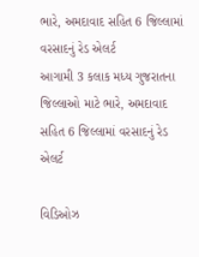ભારે, અમદાવાદ સહિત 6 જિલ્લામાં વરસાદનું રેડ એલર્ટ
આગામી 3 કલાક મધ્ય ગુજરાતના જિલ્લાઓ માટે ભારે, અમદાવાદ સહિત 6 જિલ્લામાં વરસાદનું રેડ એલર્ટ

વિડિઓઝ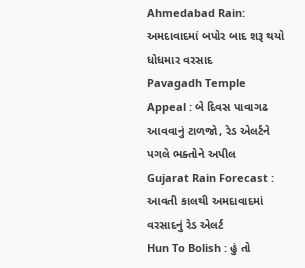Ahmedabad Rain: અમદાવાદમાં બપોર બાદ શરૂ થયો ધોધમાર વરસાદ
Pavagadh Temple Appeal : બે દિવસ પાવાગઢ આવવાનું ટાળજો, રેડ એલર્ટને પગલે ભક્તોને અપીલ
Gujarat Rain Forecast : આવતી કાલથી અમદાવાદમાં વરસાદનું રેડ એલર્ટ
Hun To Bolish : હું તો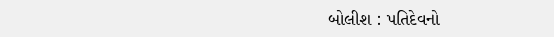બોલીશ : પતિદેવનો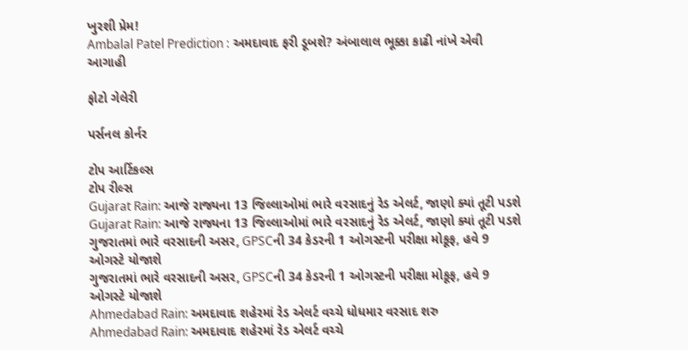ખુરશી પ્રેમ!
Ambalal Patel Prediction : અમદાવાદ ફરી ડૂબશે? અંબાલાલ ભૂક્કા કાઢી નાંખે એવી આગાહી

ફોટો ગેલેરી

પર્સનલ કોર્નર

ટોપ આર્ટિકલ્સ
ટોપ રીલ્સ
Gujarat Rain: આજે રાજ્યના 13 જિલ્લાઓમાં ભારે વરસાદનું રેડ એલર્ટ, જાણો ક્યાં તૂટી પડશે
Gujarat Rain: આજે રાજ્યના 13 જિલ્લાઓમાં ભારે વરસાદનું રેડ એલર્ટ, જાણો ક્યાં તૂટી પડશે
ગુજરાતમાં ભારે વરસાદની અસર, GPSCની 34 કેડરની 1 ઓગસ્ટની પરીક્ષા મોકૂફ, હવે 9 ઓગસ્ટે યોજાશે
ગુજરાતમાં ભારે વરસાદની અસર, GPSCની 34 કેડરની 1 ઓગસ્ટની પરીક્ષા મોકૂફ, હવે 9 ઓગસ્ટે યોજાશે
Ahmedabad Rain: અમદાવાદ શહેરમાં રેડ એલર્ટ વચ્ચે ધોધમાર વરસાદ શરુ
Ahmedabad Rain: અમદાવાદ શહેરમાં રેડ એલર્ટ વચ્ચે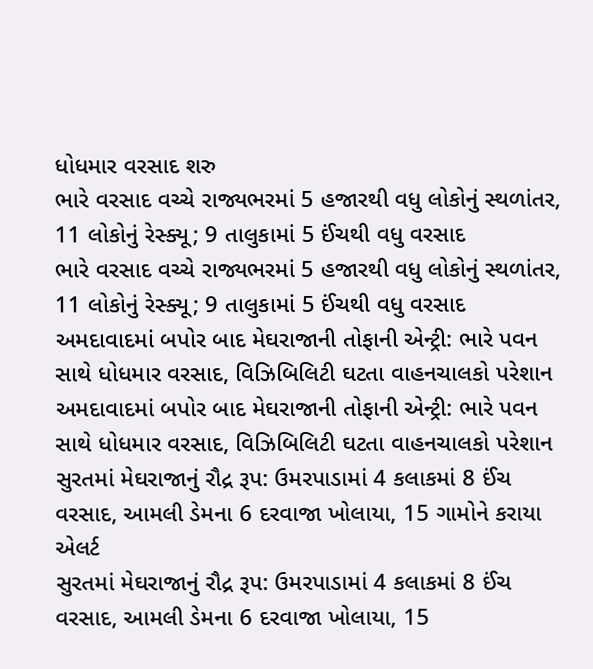ધોધમાર વરસાદ શરુ
ભારે વરસાદ વચ્ચે રાજ્યભરમાં 5 હજારથી વધુ લોકોનું સ્થળાંતર, 11 લોકોનું રેસ્ક્યૂ; 9 તાલુકામાં 5 ઈંચથી વધુ વરસાદ
ભારે વરસાદ વચ્ચે રાજ્યભરમાં 5 હજારથી વધુ લોકોનું સ્થળાંતર, 11 લોકોનું રેસ્ક્યૂ; 9 તાલુકામાં 5 ઈંચથી વધુ વરસાદ
અમદાવાદમાં બપોર બાદ મેઘરાજાની તોફાની એન્ટ્રી: ભારે પવન સાથે ધોધમાર વરસાદ, વિઝિબિલિટી ઘટતા વાહનચાલકો પરેશાન
અમદાવાદમાં બપોર બાદ મેઘરાજાની તોફાની એન્ટ્રી: ભારે પવન સાથે ધોધમાર વરસાદ, વિઝિબિલિટી ઘટતા વાહનચાલકો પરેશાન
સુરતમાં મેઘરાજાનું રૌદ્ર રૂપ: ઉમરપાડામાં 4 કલાકમાં 8 ઈંચ વરસાદ, આમલી ડેમના 6 દરવાજા ખોલાયા, 15 ગામોને કરાયા એલર્ટ
સુરતમાં મેઘરાજાનું રૌદ્ર રૂપ: ઉમરપાડામાં 4 કલાકમાં 8 ઈંચ વરસાદ, આમલી ડેમના 6 દરવાજા ખોલાયા, 15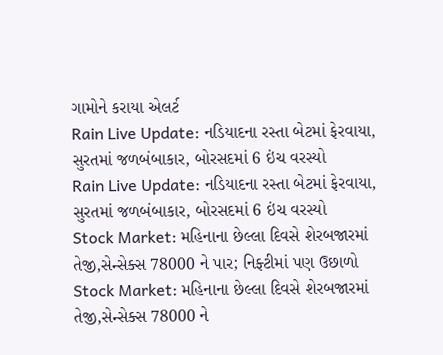ગામોને કરાયા એલર્ટ
Rain Live Update: નડિયાદના રસ્તા બેટમાં ફેરવાયા, સુરતમાં જળબંબાકાર, બોરસદમાં 6 ઇંચ વરસ્યો
Rain Live Update: નડિયાદના રસ્તા બેટમાં ફેરવાયા, સુરતમાં જળબંબાકાર, બોરસદમાં 6 ઇંચ વરસ્યો
Stock Market: મહિનાના છેલ્લા દિવસે શેરબજારમાં તેજી,સેન્સેક્સ 78000 ને પાર; નિફ્ટીમાં પણ ઉછાળો
Stock Market: મહિનાના છેલ્લા દિવસે શેરબજારમાં તેજી,સેન્સેક્સ 78000 ને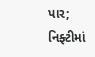પાર; નિફ્ટીમાં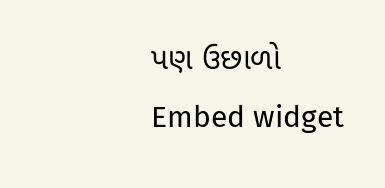પણ ઉછાળો
Embed widget